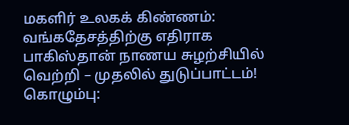மகளிர் உலகக் கிண்ணம்: வங்கதேசத்திற்கு எதிராக பாகிஸ்தான் நாணய சுழற்சியில் வெற்றி – முதலில் துடுப்பாட்டம்!
கொழும்பு: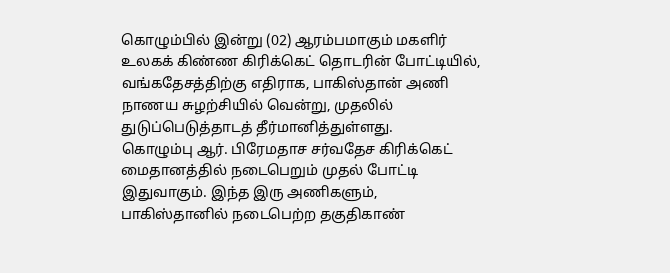கொழும்பில் இன்று (02) ஆரம்பமாகும் மகளிர் உலகக் கிண்ண கிரிக்கெட் தொடரின் போட்டியில், வங்கதேசத்திற்கு எதிராக, பாகிஸ்தான் அணி நாணய சுழற்சியில் வென்று, முதலில் துடுப்பெடுத்தாடத் தீர்மானித்துள்ளது.
கொழும்பு ஆர். பிரேமதாச சர்வதேச கிரிக்கெட் மைதானத்தில் நடைபெறும் முதல் போட்டி இதுவாகும். இந்த இரு அணிகளும், பாகிஸ்தானில் நடைபெற்ற தகுதிகாண்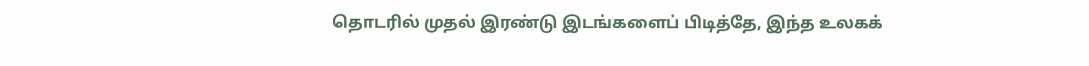தொடரில் முதல் இரண்டு இடங்களைப் பிடித்தே, இந்த உலகக்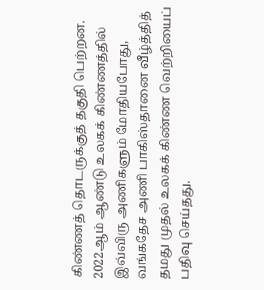கிண்ணத் தொடருக்குத் தகுதி பெற்றன.
2022ஆம் ஆண்டு உலகக் கிண்ணத்தில் இவ்விரு அணிகளும் மோதியபோது, வங்கதேச அணி பாகிஸ்தானை வீழ்த்தித் தமது முதல் உலகக் கிண்ண வெற்றியைப் பதிவு செய்தது.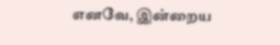எனவே, இன்றைய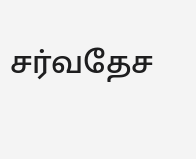சர்வதேச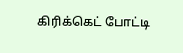கிரிக்கெட் போட்டி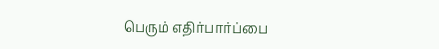பெரும் எதிர்பார்ப்பை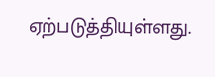ஏற்படுத்தியுள்ளது.